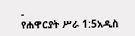-
የሐዋርያት ሥራ 1:5አዲስ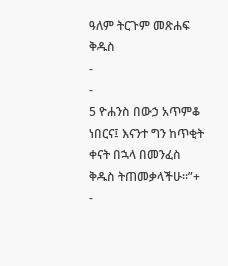ዓለም ትርጉም መጽሐፍ ቅዱስ
-
-
5 ዮሐንስ በውኃ አጥምቆ ነበርና፤ እናንተ ግን ከጥቂት ቀናት በኋላ በመንፈስ ቅዱስ ትጠመቃላችሁ።”+
-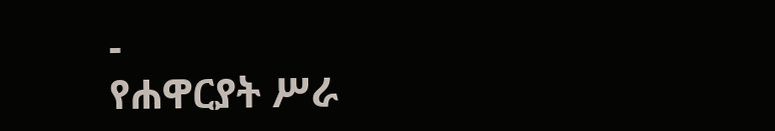-
የሐዋርያት ሥራ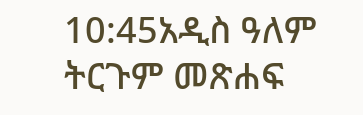10:45አዲስ ዓለም ትርጉም መጽሐፍ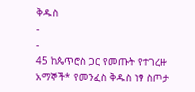ቅዱስ
-
-
45 ከጴጥሮስ ጋር የመጡት የተገረዙ አማኞች* የመንፈስ ቅዱስ ነፃ ስጦታ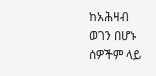ከአሕዛብ ወገን በሆኑ ሰዎችም ላይ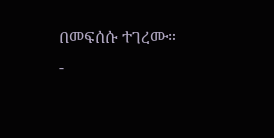በመፍሰሱ ተገረሙ።
-